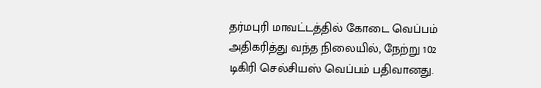தர்மபுரி மாவட்டத்தில் கோடை வெப்பம் அதிகரித்து வந்த நிலையில், நேற்று 102 டிகிரி செல்சியஸ் வெப்பம் பதிவானது.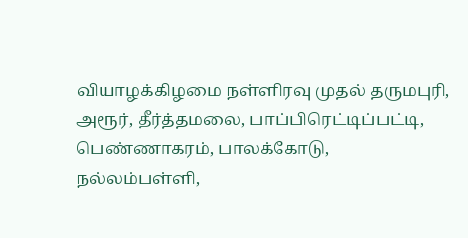வியாழக்கிழமை நள்ளிரவு முதல் தருமபுரி, அரூர், தீர்த்தமலை, பாப்பிரெட்டிப்பட்டி, பெண்ணாகரம், பாலக்கோடு, நல்லம்பள்ளி,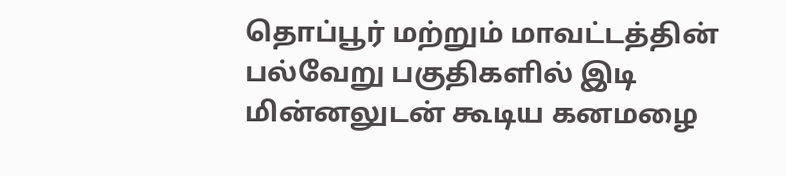தொப்பூர் மற்றும் மாவட்டத்தின் பல்வேறு பகுதிகளில் இடி மின்னலுடன் கூடிய கனமழை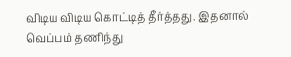விடிய விடிய கொட்டித் தீர்த்தது. இதனால் வெப்பம் தணிந்து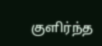குளிர்ந்த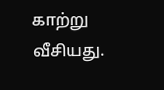காற்று வீசியது.